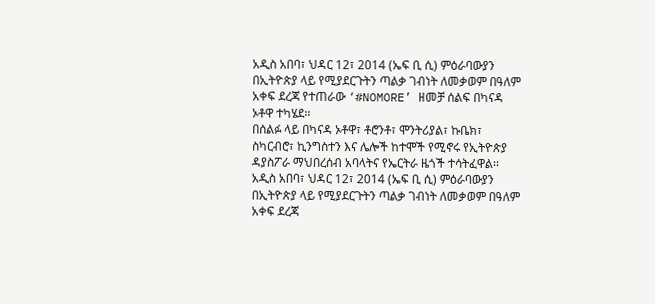አዲስ አበባ፣ ህዳር 12፣ 2014 (ኤፍ ቢ ሲ) ምዕራባውያን በኢትዮጵያ ላይ የሚያደርጉትን ጣልቃ ገብነት ለመቃወም በዓለም አቀፍ ደረጃ የተጠራው ‘#NOMORE’ ዘመቻ ሰልፍ በካናዳ ኦቶዋ ተካሄደ፡፡
በሰልፉ ላይ በካናዳ ኦቶዋ፣ ቶሮንቶ፣ ሞንትሪያል፣ ኩቤክ፣ ስካርብሮ፣ ኪንግስተን እና ሌሎች ከተሞች የሚኖሩ የኢትዮጵያ ዳያስፖራ ማህበረሰብ አባላትና የኤርትራ ዜጎች ተሳትፈዋል፡፡
አዲስ አበባ፣ ህዳር 12፣ 2014 (ኤፍ ቢ ሲ) ምዕራባውያን በኢትዮጵያ ላይ የሚያደርጉትን ጣልቃ ገብነት ለመቃወም በዓለም አቀፍ ደረጃ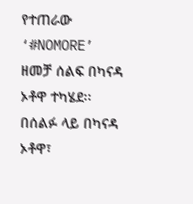የተጠራው ‘#NOMORE’ ዘመቻ ሰልፍ በካናዳ ኦቶዋ ተካሄደ፡፡
በሰልፉ ላይ በካናዳ ኦቶዋ፣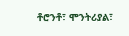ቶሮንቶ፣ ሞንትሪያል፣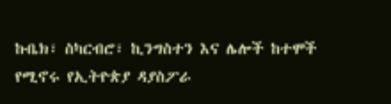ኩቤክ፣ ስካርብሮ፣ ኪንግስተን እና ሌሎች ከተሞች የሚኖሩ የኢትዮጵያ ዳያስፖራ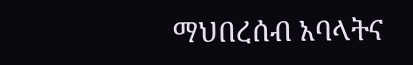ማህበረሰብ አባላትና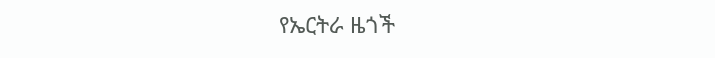የኤርትራ ዜጎች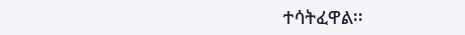ተሳትፈዋል፡፡